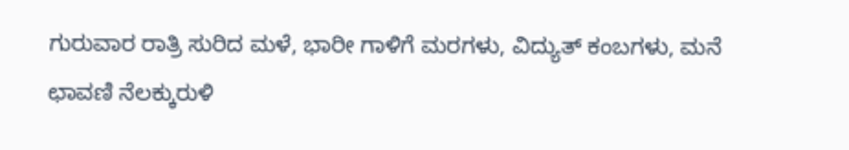ಗುರುವಾರ ರಾತ್ರಿ ಸುರಿದ ಮಳೆ, ಭಾರೀ ಗಾಳಿಗೆ ಮರಗಳು, ವಿದ್ಯುತ್ ಕಂಬಗಳು, ಮನೆ ಛಾವಣಿ ನೆಲಕ್ಕುರುಳಿ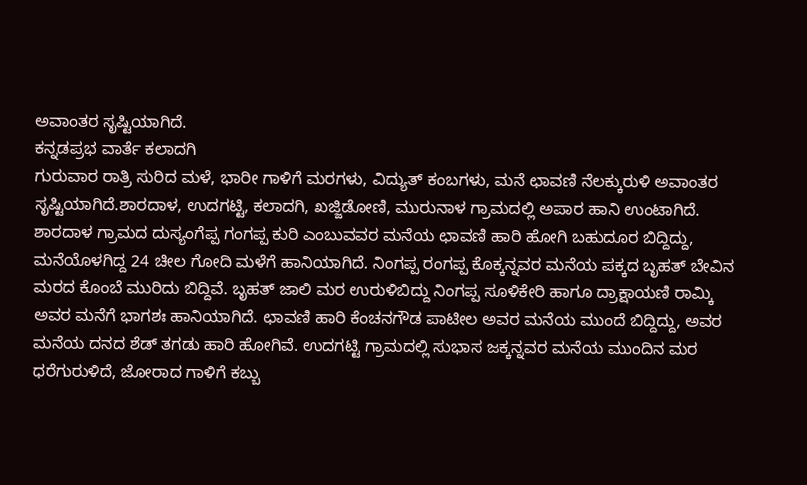ಅವಾಂತರ ಸೃಷ್ಟಿಯಾಗಿದೆ.
ಕನ್ನಡಪ್ರಭ ವಾರ್ತೆ ಕಲಾದಗಿ
ಗುರುವಾರ ರಾತ್ರಿ ಸುರಿದ ಮಳೆ, ಭಾರೀ ಗಾಳಿಗೆ ಮರಗಳು, ವಿದ್ಯುತ್ ಕಂಬಗಳು, ಮನೆ ಛಾವಣಿ ನೆಲಕ್ಕುರುಳಿ ಅವಾಂತರ ಸೃಷ್ಟಿಯಾಗಿದೆ.ಶಾರದಾಳ, ಉದಗಟ್ಟಿ, ಕಲಾದಗಿ, ಖಜ್ಜಿಡೋಣಿ, ಮುರುನಾಳ ಗ್ರಾಮದಲ್ಲಿ ಅಪಾರ ಹಾನಿ ಉಂಟಾಗಿದೆ. ಶಾರದಾಳ ಗ್ರಾಮದ ದುಸ್ಯಂಗೆಪ್ಪ ಗಂಗಪ್ಪ ಕುರಿ ಎಂಬುವವರ ಮನೆಯ ಛಾವಣಿ ಹಾರಿ ಹೋಗಿ ಬಹುದೂರ ಬಿದ್ದಿದ್ದು, ಮನೆಯೊಳಗಿದ್ದ 24 ಚೀಲ ಗೋದಿ ಮಳೆಗೆ ಹಾನಿಯಾಗಿದೆ. ನಿಂಗಪ್ಪ ರಂಗಪ್ಪ ಕೊಕ್ಕನ್ನವರ ಮನೆಯ ಪಕ್ಕದ ಬೃಹತ್ ಬೇವಿನ ಮರದ ಕೊಂಬೆ ಮುರಿದು ಬಿದ್ದಿವೆ. ಬೃಹತ್ ಜಾಲಿ ಮರ ಉರುಳಿಬಿದ್ದು ನಿಂಗಪ್ಪ ಸೂಳಿಕೇರಿ ಹಾಗೂ ದ್ರಾಕ್ಷಾಯಣಿ ರಾಮ್ಕಿ ಅವರ ಮನೆಗೆ ಭಾಗಶಃ ಹಾನಿಯಾಗಿದೆ. ಛಾವಣಿ ಹಾರಿ ಕೆಂಚನಗೌಡ ಪಾಟೀಲ ಅವರ ಮನೆಯ ಮುಂದೆ ಬಿದ್ದಿದ್ದು, ಅವರ ಮನೆಯ ದನದ ಶೆಡ್ ತಗಡು ಹಾರಿ ಹೋಗಿವೆ. ಉದಗಟ್ಟಿ ಗ್ರಾಮದಲ್ಲಿ ಸುಭಾಸ ಜಕ್ಕನ್ನವರ ಮನೆಯ ಮುಂದಿನ ಮರ ಧರೆಗುರುಳಿದೆ, ಜೋರಾದ ಗಾಳಿಗೆ ಕಬ್ಬು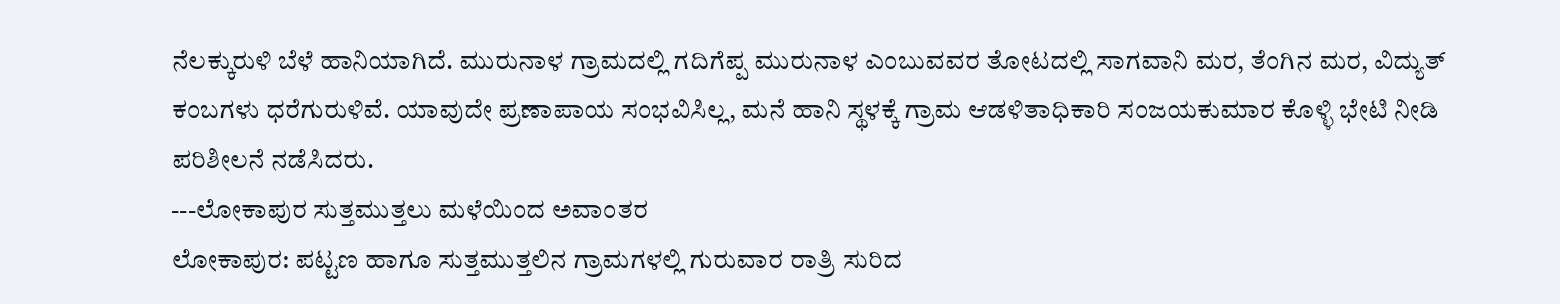ನೆಲಕ್ಕುರುಳಿ ಬೆಳೆ ಹಾನಿಯಾಗಿದೆ. ಮುರುನಾಳ ಗ್ರಾಮದಲ್ಲಿ ಗದಿಗೆಪ್ಪ ಮುರುನಾಳ ಎಂಬುವವರ ತೋಟದಲ್ಲಿ ಸಾಗವಾನಿ ಮರ, ತೆಂಗಿನ ಮರ, ವಿದ್ಯುತ್ ಕಂಬಗಳು ಧರೆಗುರುಳಿವೆ. ಯಾವುದೇ ಪ್ರಣಾಪಾಯ ಸಂಭವಿಸಿಲ್ಲ, ಮನೆ ಹಾನಿ ಸ್ಥಳಕ್ಕೆ ಗ್ರಾಮ ಆಡಳಿತಾಧಿಕಾರಿ ಸಂಜಯಕುಮಾರ ಕೊಳ್ಳಿ ಭೇಟಿ ನೀಡಿ ಪರಿಶೀಲನೆ ನಡೆಸಿದರು.
---ಲೋಕಾಪುರ ಸುತ್ತಮುತ್ತಲು ಮಳೆಯಿಂದ ಅವಾಂತರ
ಲೋಕಾಪುರ: ಪಟ್ಟಣ ಹಾಗೂ ಸುತ್ತಮುತ್ತಲಿನ ಗ್ರಾಮಗಳಲ್ಲಿ ಗುರುವಾರ ರಾತ್ರಿ ಸುರಿದ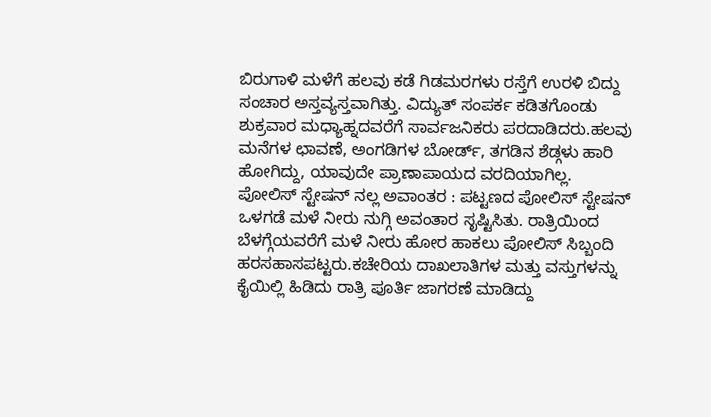ಬಿರುಗಾಳಿ ಮಳೆಗೆ ಹಲವು ಕಡೆ ಗಿಡಮರಗಳು ರಸ್ತೆಗೆ ಉರಳಿ ಬಿದ್ದು ಸಂಚಾರ ಅಸ್ತವ್ಯಸ್ತವಾಗಿತ್ತು. ವಿದ್ಯುತ್ ಸಂಪರ್ಕ ಕಡಿತಗೊಂಡು ಶುಕ್ರವಾರ ಮಧ್ಯಾಹ್ನದವರೆಗೆ ಸಾರ್ವಜನಿಕರು ಪರದಾಡಿದರು.ಹಲವು ಮನೆಗಳ ಛಾವಣೆ, ಅಂಗಡಿಗಳ ಬೋರ್ಡ್, ತಗಡಿನ ಶೆಡ್ಗಳು ಹಾರಿ ಹೋಗಿದ್ದು, ಯಾವುದೇ ಪ್ರಾಣಾಪಾಯದ ವರದಿಯಾಗಿಲ್ಲ.
ಪೋಲಿಸ್ ಸ್ಟೇಷನ್ ನಲ್ಲ ಅವಾಂತರ : ಪಟ್ಟಣದ ಪೋಲಿಸ್ ಸ್ಟೇಷನ್ ಒಳಗಡೆ ಮಳೆ ನೀರು ನುಗ್ಗಿ ಅವಂತಾರ ಸೃಷ್ಟಿಸಿತು. ರಾತ್ರಿಯಿಂದ ಬೆಳಗ್ಗೆಯವರೆಗೆ ಮಳೆ ನೀರು ಹೋರ ಹಾಕಲು ಪೋಲಿಸ್ ಸಿಬ್ಬಂದಿ ಹರಸಹಾಸಪಟ್ಟರು.ಕಚೇರಿಯ ದಾಖಲಾತಿಗಳ ಮತ್ತು ವಸ್ತುಗಳನ್ನು ಕೈಯಿಲ್ಲಿ ಹಿಡಿದು ರಾತ್ರಿ ಪೂರ್ತಿ ಜಾಗರಣೆ ಮಾಡಿದ್ದು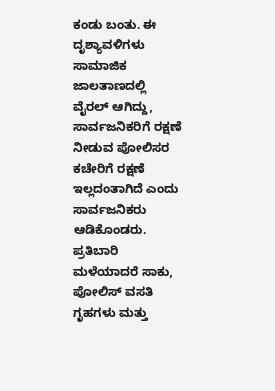ಕಂಡು ಬಂತು. ಈ ದೃಶ್ಯಾವಳಿಗಳು ಸಾಮಾಜಿಕ ಜಾಲತಾಣದಲ್ಲಿ ವೈರಲ್ ಆಗಿದ್ದು, ಸಾರ್ವಜನಿಕರಿಗೆ ರಕ್ಷಣೆ ನೀಡುವ ಪೋಲಿಸರ ಕಚೇರಿಗೆ ರಕ್ಷಣೆ ಇಲ್ಲದಂತಾಗಿದೆ ಎಂದು ಸಾರ್ವಜನಿಕರು ಆಡಿಕೊಂಡರು.
ಪ್ರತಿಬಾರಿ ಮಳೆಯಾದರೆ ಸಾಕು, ಪೋಲಿಸ್ ವಸತಿ ಗೃಹಗಳು ಮತ್ತು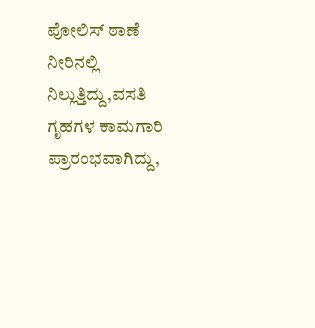ಪೋಲಿಸ್ ಠಾಣೆ ನೀರಿನಲ್ಲಿ ನಿಲ್ಲುತ್ತಿದ್ದು,ವಸತಿ ಗೃಹಗಳ ಕಾಮಗಾರಿ ಪ್ರಾರಂಭವಾಗಿದ್ದು,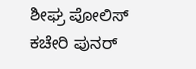ಶೀಘ್ರ ಪೋಲಿಸ್ ಕಚೇರಿ ಪುನರ್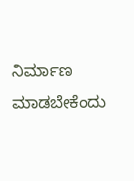ನಿರ್ಮಾಣ ಮಾಡಬೇಕೆಂದು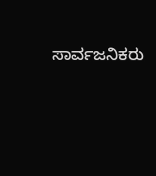ಸಾರ್ವಜನಿಕರು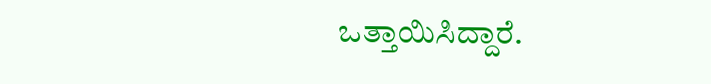ಒತ್ತಾಯಿಸಿದ್ದಾರೆ.